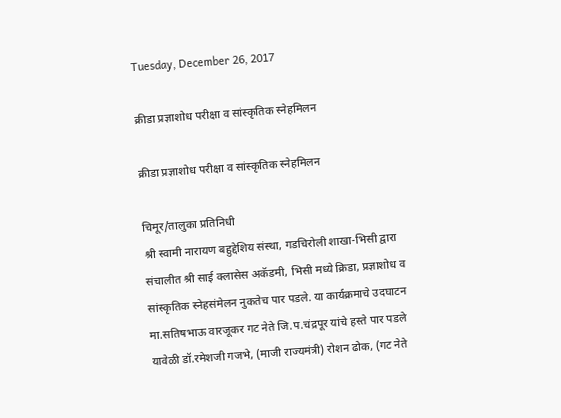Tuesday, December 26, 2017

क्रीडा प्रज्ञाशोध परीक्षा व सांस्कृतिक स्नेहमिलन

क्रीडा प्रज्ञाशोध परीक्षा व सांस्कृतिक स्नेहमिलन

चिमूर/तालुका प्रतिनिधी
श्री स्वामी नारायण बहुद्देशिय संस्था, गडचिरोली शाखा-भिसी द्वारा संचालीत श्री साई क्लासेस अकॅडमी, भिसी मध्ये क्रिडा, प्रज्ञाशोध व सांस्कृतिक स्नेहसंमेलन नुकतेच पार पडले. या कार्यक्रमाचे उदघाटन मा.सतिषभाऊ वारजूकर गट नेते जि.प.चंद्रपूर यांचे हस्ते पार पडले यावेळी डॉ.रमेशजी गजभे, (माजी राज्यमंत्री) रोशन ढोक, (गट नेते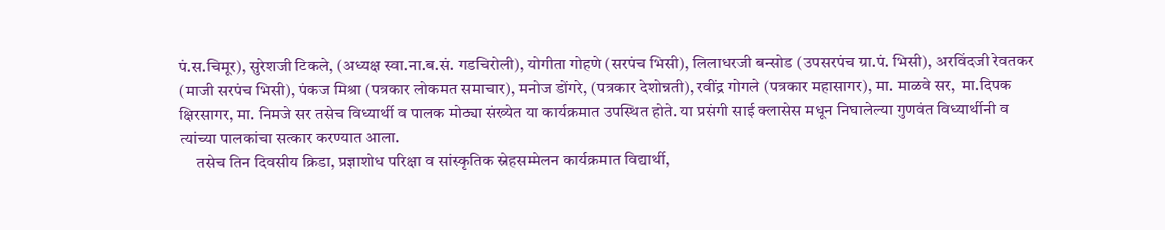पं.स.चिमूर), सुरेशजी टिकले, (अध्यक्ष स्वा.ना.ब.सं. गडचिरोली), योगीता गोहणे (सरपंच भिसी), लिलाधरजी बन्सोड (उपसरपंच ग्रा.पं. भिसी), अरविंदजी रेवतकर (माजी सरपंच भिसी), पंकज मिश्रा (पत्रकार लोकमत समाचार), मनोज डोंगरे, (पत्रकार देशोन्नती), रवींद्र गोगले (पत्रकार महासागर), मा. माळवे सर,  मा.दिपक क्षिरसागर, मा. निमजे सर तसेच विध्यार्थी व पालक मोठ्या संख्येत या कार्यक्रमात उपस्थित होते. या प्रसंगी साई क्लासेस मधून निघालेल्या गुणवंत विध्यार्थीनी व त्यांच्या पालकांचा सत्कार करण्यात आला.
     तसेच तिन दिवसीय क्रिडा, प्रज्ञाशोध परिक्षा व सांस्कृतिक स्नेहसम्मेलन कार्यक्रमात विद्यार्थी,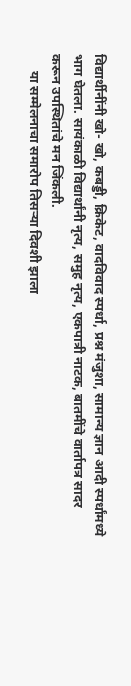विद्यार्थीनींनी खो- खो, कबड्डी, क्रिकेट, वादविवाद स्पर्धा, प्रश्न मंजुशा, सामान्य ज्ञान आदी स्पर्धांमध्ये भाग घेतला. सायंकाळी विद्यार्थांनी नृत्य, समुह नृत्य, एकपात्री नाटक, बातमींचे वार्तापत्र सादर करून उपस्थितांचे मन जिंकली.
     या सम्मेलनाचा समारोप तिसऱ्या दिवशी झाला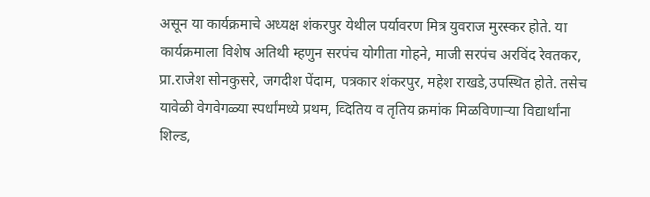असून या कार्यक्रमाचे अध्यक्ष शंकरपुर येथील पर्यावरण मित्र युवराज मुरस्कर होते. या कार्यक्रमाला विशेष अतिथी म्हणुन सरपंच योगीता गोहने, माजी सरपंच अरविंद रेवतकर, प्रा.राजेश सोनकुसरे, जगदीश पेंदाम, पत्रकार शंकरपुर, महेश राखडे,उपस्थित होते. तसेच यावेळी वेगवेगळ्या स्पर्धांमध्ये प्रथम, व्दितिय व तृतिय क्रमांक मिळविणाऱ्या विद्यार्थांना शिल्ड,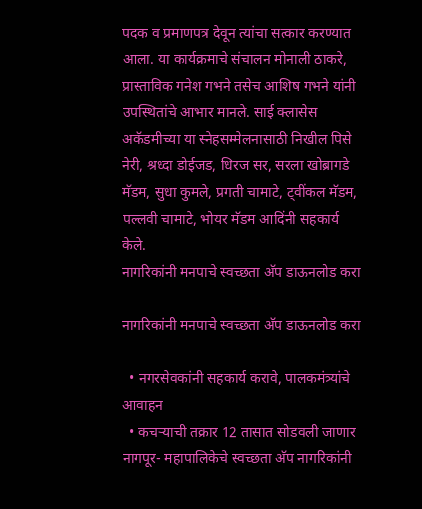पदक व प्रमाणपत्र देवून त्यांचा सत्कार करण्यात आला. या कार्यक्रमाचे संचालन मोनाली ठाकरे, प्रास्ताविक गनेश गभने तसेच आशिष गभने यांनी उपस्थितांचे आभार मानले. साई क्लासेस अकॅडमीच्या या स्नेहसम्मेलनासाठी निखील पिसे नेरी, श्रध्दा डोईजड, धिरज सर, सरला खोब्रागडे मॅडम, सुधा कुमले, प्रगती चामाटे, ट्वींकल मॅडम, पल्लवी चामाटे, भोयर मॅडम आदिंनी सहकार्य केले.
नागरिकांनी मनपाचे स्वच्छता अ‍ॅप डाऊनलोड करा

नागरिकांनी मनपाचे स्वच्छता अ‍ॅप डाऊनलोड करा

  • नगरसेवकांनी सहकार्य करावे, पालकमंत्र्यांचे आवाहन
  • कचर्‍याची तक्रार 12 तासात सोडवली जाणार
नागपूर- महापालिकेचे स्वच्छता अ‍ॅप नागरिकांनी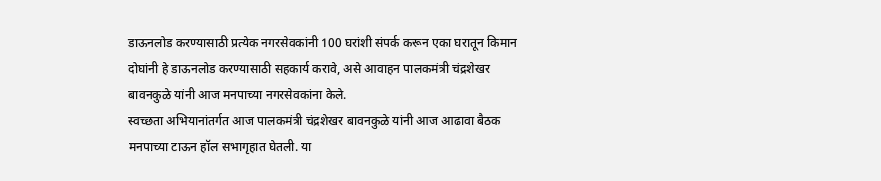डाऊनलोड करण्यासाठी प्रत्येक नगरसेवकांनी 100 घरांशी संपर्क करून एका घरातून किमान दोघांनी हे डाऊनलोड करण्यासाठी सहकार्य करावे, असे आवाहन पालकमंत्री चंद्रशेखर बावनकुळे यांनी आज मनपाच्या नगरसेवकांना केले.
स्वच्छता अभियानांतर्गत आज पालकमंत्री चंद्रशेखर बावनकुळे यांनी आज आढावा बैठक मनपाच्या टाऊन हॉल सभागृहात घेतली. या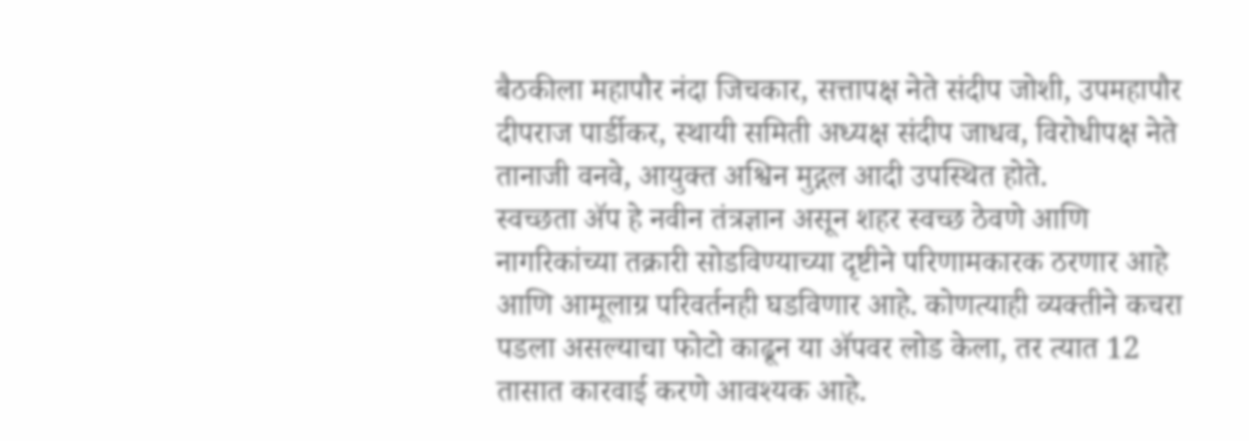बैठकीला महापौर नंदा जिचकार, सत्तापक्ष नेते संदीप जोशी, उपमहापौर दीपराज पार्डीकर, स्थायी समिती अध्यक्ष संदीप जाधव, विरोधीपक्ष नेते तानाजी वनवे, आयुक्त अश्विन मुद्गल आदी उपस्थित होते.
स्वच्छता अ‍ॅप हे नवीन तंत्रज्ञान असून शहर स्वच्छ ठेवणे आणि नागरिकांच्या तक्रारी सोडविण्याच्या दृष्टीने परिणामकारक ठरणार आहे आणि आमूलाग्र परिवर्तनही घडविणार आहे. कोणत्याही व्यक्तीने कचरा पडला असल्याचा फोटो काढून या अ‍ॅपवर लोड केला, तर त्यात 12 तासात कारवाई करणे आवश्यक आहे.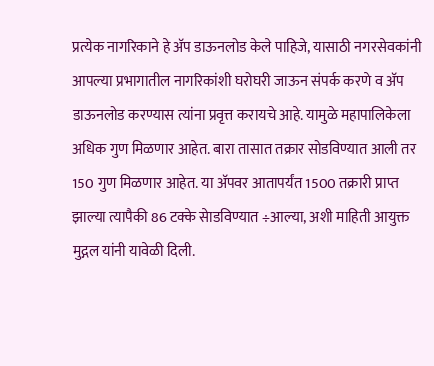प्रत्येक नागरिकाने हे अ‍ॅप डाऊनलोड केले पाहिजे, यासाठी नगरसेवकांनी आपल्या प्रभागातील नागरिकांशी घरोघरी जाऊन संपर्क करणे व अ‍ॅप डाऊनलोड करण्यास त्यांना प्रवृत्त करायचे आहे. यामुळे महापालिकेला अधिक गुण मिळणार आहेत. बारा तासात तक्रार सोडविण्यात आली तर 150 गुण मिळणार आहेत. या अ‍ॅपवर आतापर्यंत 1500 तक्रारी प्राप्त झाल्या त्यापैकी 86 टक्के सेाडविण्यात ÷आल्या, अशी माहिती आयुक्त मुद्गल यांनी यावेळी दिली.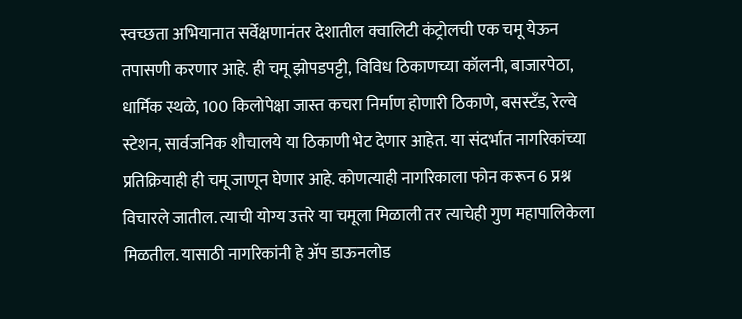स्वच्छता अभियानात सर्वेक्षणानंतर देशातील क्वालिटी कंट्रोलची एक चमू येऊन तपासणी करणार आहे. ही चमू झोपडपट्टी, विविध ठिकाणच्या कॉलनी, बाजारपेठा, धार्मिक स्थळे, 100 किलोपेक्षा जास्त कचरा निर्माण होणारी ठिकाणे, बसस्टँड, रेल्वे स्टेशन, सार्वजनिक शौचालये या ठिकाणी भेट देणार आहेत. या संदर्भात नागरिकांच्या प्रतिक्रियाही ही चमू जाणून घेणार आहे. कोणत्याही नागरिकाला फोन करून 6 प्रश्न विचारले जातील. त्याची योग्य उत्तरे या चमूला मिळाली तर त्याचेही गुण महापालिकेला मिळतील. यासाठी नागरिकांनी हे अ‍ॅप डाऊनलोड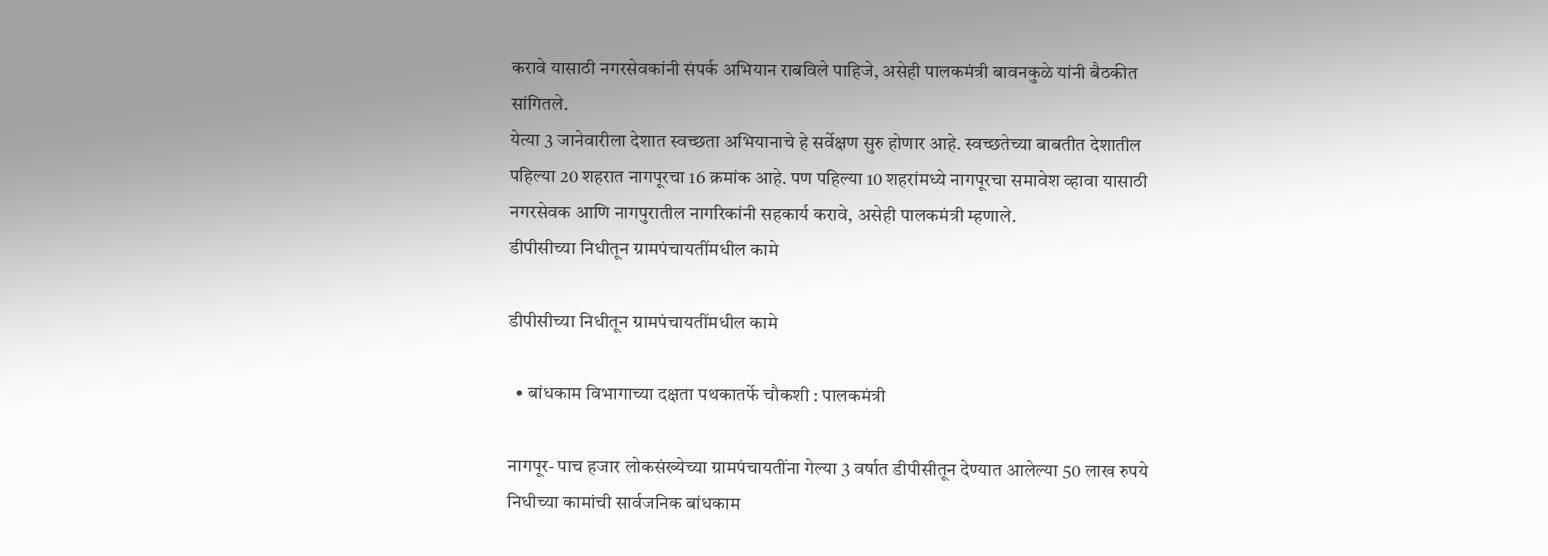करावे यासाठी नगरसेवकांनी संपर्क अभियान राबविले पाहिजे, असेही पालकमंत्री बावनकुळे यांनी बैठकीत सांगितले.
येत्या 3 जानेवारीला देशात स्वच्छता अभियानाचे हे सर्वेक्षण सुरु होणार आहे. स्वच्छतेच्या बाबतीत देशातील पहिल्या 20 शहरात नागपूरचा 16 क्रमांक आहे. पण पहिल्या 10 शहरांमध्ये नागपूरचा समावेश व्हावा यासाठी नगरसेवक आणि नागपुरातील नागरिकांनी सहकार्य करावे, असेही पालकमंत्री म्हणाले.
डीपीसीच्या निधीतून ग्रामपंचायतींमधील कामे

डीपीसीच्या निधीतून ग्रामपंचायतींमधील कामे

  • बांधकाम विभागाच्या दक्षता पथकातर्फे चौकशी : पालकमंत्री

नागपूर- पाच हजार लोकसंख्येच्या ग्रामपंचायतींना गेल्या 3 वर्षात डीपीसीतून देण्यात आलेल्या 50 लाख रुपये निधीच्या कामांची सार्वजनिक बांधकाम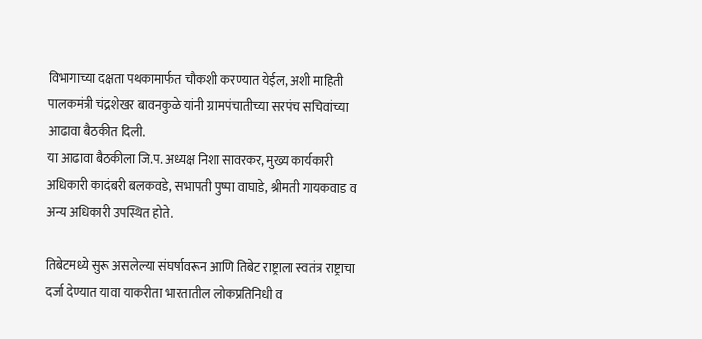विभागाच्या दक्षता पथकामार्फत चौकशी करण्यात येईल, अशी माहिती पालकमंत्री चंद्रशेखर बावनकुळे यांनी ग्रामपंचातीच्या सरपंच सचिवांच्या आढावा बैठकीत दिली.
या आढावा बैठकीला जि.प. अध्यक्ष निशा सावरकर, मुख्य कार्यकारी अधिकारी कादंबरी बलकवडे, सभापती पुष्पा वाघाडे, श्रीमती गायकवाड व अन्य अधिकारी उपस्थित होते.

तिबेटमध्ये सुरू असलेल्या संघर्षावरून आणि तिबेट राष्ट्राला स्वतंत्र राष्ट्राचा दर्जा देण्यात यावा याकरीता भारतातील लोकप्रतिनिधी व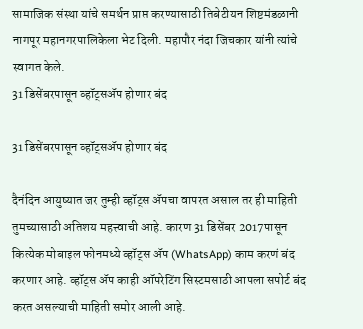सामाजिक संस्था यांचे समर्थन प्राप्त करण्यासाठी तिबेटीयन शिष्टमंडळानी नागपूर महानगरपालिकेला भेट दिली. महापौर नंदा जिचकार यांनी त्यांचे स्वागत केले.
31 डिसेंबरपासून व्हॉट्सॲप होणार बंद

31 डिसेंबरपासून व्हॉट्सॲप होणार बंद

दैनंदिन आयुष्यात जर तुम्ही व्हॉट्स ॲपचा वापरत असाल तर ही माहिती तुमच्यासाठी अतिशय महत्त्वाची आहे. कारण 31 डिसेंबर 2017पासून कित्येक मोबाइल फोनमध्ये व्हॉट्स ॲप (WhatsApp) काम करणं बंद करणार आहे. व्हॉट्स ॲप काही ऑपरेटिंग सिस्टमसाठी आपला सपोर्ट बंद करत असल्याची माहिती समोर आली आहे.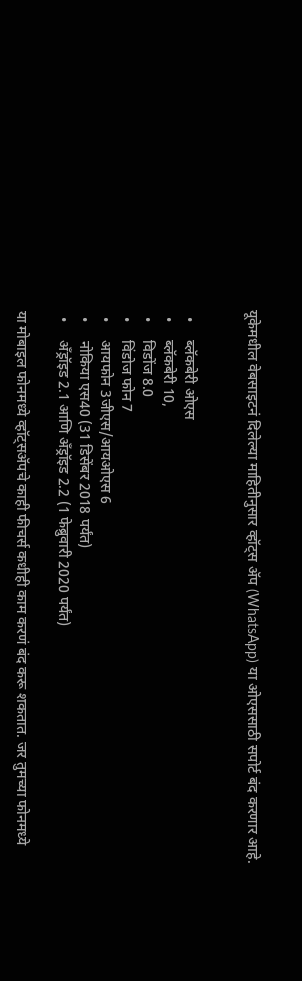यूकेमधील वेबसाइटनं दिलेल्या माहितीनुसार व्हॉट्स ॲप (WhatsApp) या ओएससाठी सपोर्ट बंद करणार आहे.


  •     ब्लॅकबेरी ओएस
  •     ब्लॅकबेरी 10,
  •     विडोंज 8.0
  •     विंडोज फोन 7
  •     आयफोन 3जीएस/आयओएस 6
  •     नोकिया एस40 (31 डिसेंबर 2018 पर्यंत)
  •     अँड्रॉइड 2.1 आणि अँड्रॉइड 2.2 (1 फेब्रुवारी 2020 पर्यंत)

या मोबाइल फोनमध्ये व्हॉट्सॲपचे काही फीचर्स कधीही काम करणं बंद करू शकतात. जर तुमच्या फोनमध्ये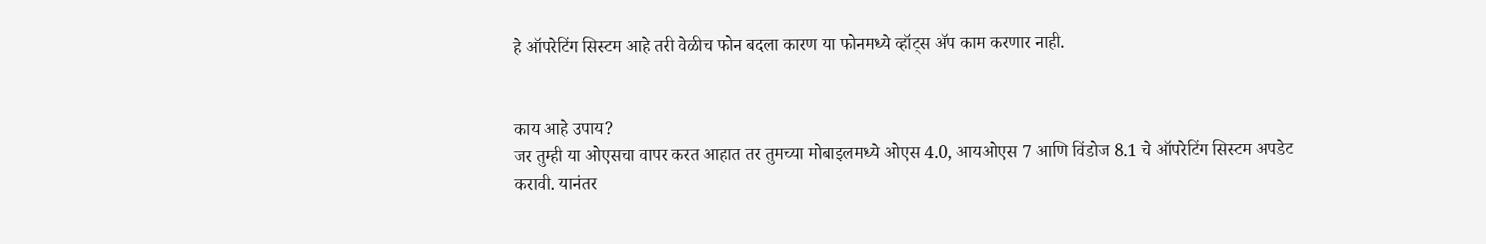हे ऑपरेटिंग सिस्टम आहे तरी वेळीच फोन बदला कारण या फोनमध्ये व्हॉट्स ॲप काम करणार नाही.


काय आहे उपाय?
जर तुम्ही या ओएसचा वापर करत आहात तर तुमच्या मोबाइलमध्ये ओएस 4.0, आयओएस 7 आणि विंडोज 8.1 चे ऑपरेटिंग सिस्टम अपडेट करावी. यानंतर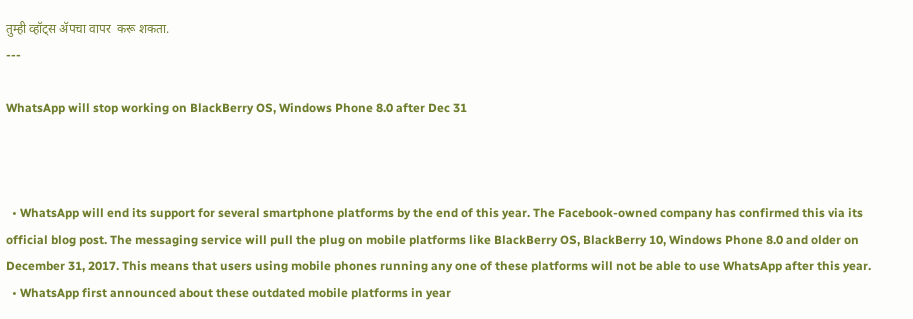तुम्ही व्हॉट्स ॲपचा वापर  करू शकता.
---

WhatsApp will stop working on BlackBerry OS, Windows Phone 8.0 after Dec 31



  • WhatsApp will end its support for several smartphone platforms by the end of this year. The Facebook-owned company has confirmed this via its official blog post. The messaging service will pull the plug on mobile platforms like BlackBerry OS, BlackBerry 10, Windows Phone 8.0 and older on December 31, 2017. This means that users using mobile phones running any one of these platforms will not be able to use WhatsApp after this year.
  • WhatsApp first announced about these outdated mobile platforms in year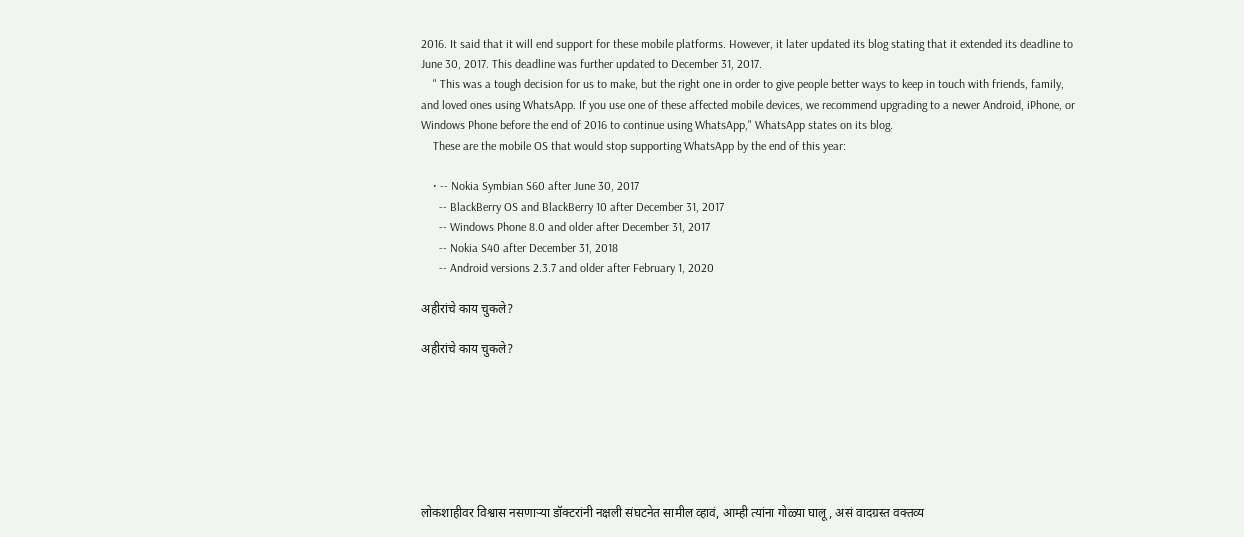2016. It said that it will end support for these mobile platforms. However, it later updated its blog stating that it extended its deadline to June 30, 2017. This deadline was further updated to December 31, 2017.
    " This was a tough decision for us to make, but the right one in order to give people better ways to keep in touch with friends, family, and loved ones using WhatsApp. If you use one of these affected mobile devices, we recommend upgrading to a newer Android, iPhone, or Windows Phone before the end of 2016 to continue using WhatsApp," WhatsApp states on its blog.
    These are the mobile OS that would stop supporting WhatsApp by the end of this year:

    • -- Nokia Symbian S60 after June 30, 2017
      -- BlackBerry OS and BlackBerry 10 after December 31, 2017
      -- Windows Phone 8.0 and older after December 31, 2017
      -- Nokia S40 after December 31, 2018
      -- Android versions 2.3.7 and older after February 1, 2020

अहीरांचे काय चुकले?

अहीरांचे काय चुकले?







लोकशाहीवर विश्वास नसणाऱ्या डॉक्‍टरांनी नक्षली संघटनेत सामील व्हावं, आम्ही त्यांना गोळ्या घालू, असं वादग्रस्त वक्तव्य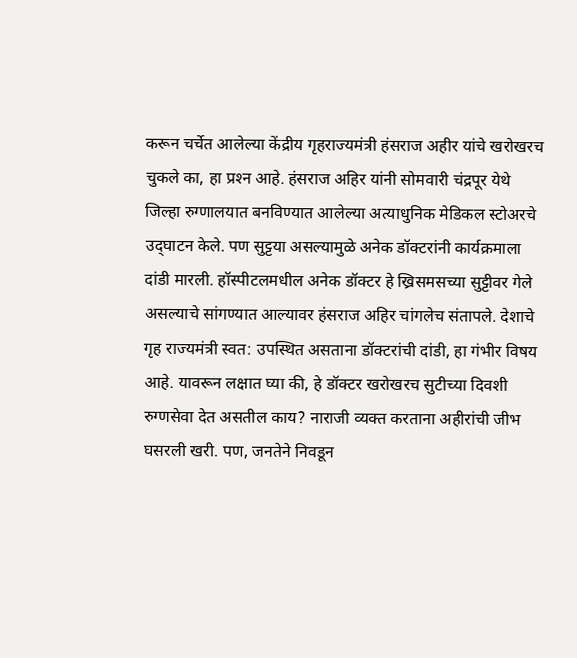करून चर्चेत आलेल्या केंद्रीय गृहराज्यमंत्री हंसराज अहीर यांचे खरोखरच चुकले का, हा प्रश्‍न आहे. हंसराज अहिर यांनी सोमवारी चंद्रपूर येथे जिल्हा रुग्णालयात बनविण्यात आलेल्या अत्याधुनिक मेडिकल स्टोअरचे उद्‌घाटन केले. पण सुट्टया असल्यामुळे अनेक डॉक्‍टरांनी कार्यक्रमाला दांडी मारली. हॉस्पीटलमधील अनेक डॉक्‍टर हे ख्रिसमसच्या सुट्टीवर गेले असल्याचे सांगण्यात आल्यावर हंसराज अहिर चांगलेच संतापले. देशाचे गृह राज्यमंत्री स्वत: उपस्थित असताना डॉक्‍टरांची दांडी, हा गंभीर विषय आहे. यावरून लक्षात घ्या की, हे डॉक्‍टर खरोखरच सुटीच्या दिवशी रुग्णसेवा देत असतील काय? नाराजी व्यक्त करताना अहीरांची जीभ घसरली खरी. पण, जनतेने निवडून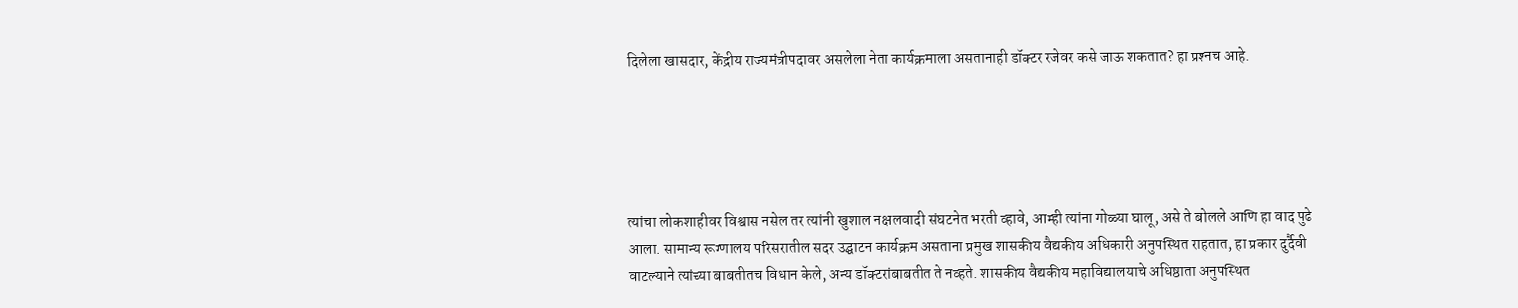दिलेला खासदार, केंद्रीय राज्यमंत्रीपदावर असलेला नेता कार्यक्रमाला असतानाही डॉक्‍टर रजेवर कसे जाऊ शकतात? हा प्रश्‍नच आहे.





त्यांचा लोकशाहीवर विश्वास नसेल तर त्यांनी खुशाल नक्षलवादी संघटनेत भरती व्हावे, आम्ही त्यांना गोळ्या घालू, असे ते बोलले आणि हा वाद पुढे आला. सामान्य रूग्णालय परिसरातील सदर उद्घाटन कार्यक्रम असताना प्रमुख शासकीय वैद्यकीय अधिकारी अनुपस्थित राहतात, हा प्रकार दुर्दैवी वाटल्याने त्यांच्या बाबतीतच विधान केले, अन्य डॉक्‍टरांबाबतीत ते नव्हते. शासकीय वैद्यकीय महाविद्यालयाचे अधिष्ठाता अनुपस्थित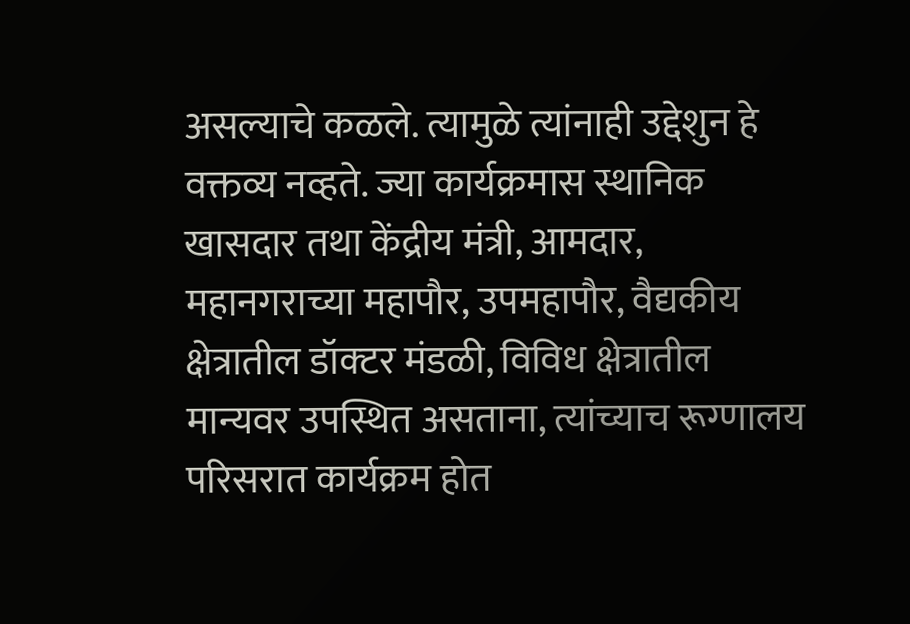असल्याचे कळले. त्यामुळे त्यांनाही उद्देशुन हे वक्तव्य नव्हते. ज्या कार्यक्रमास स्थानिक खासदार तथा केंद्रीय मंत्री, आमदार, महानगराच्या महापौर, उपमहापौर, वैद्यकीय क्षेत्रातील डॉक्‍टर मंडळी, विविध क्षेत्रातील मान्यवर उपस्थित असताना, त्यांच्याच रूग्णालय परिसरात कार्यक्रम होत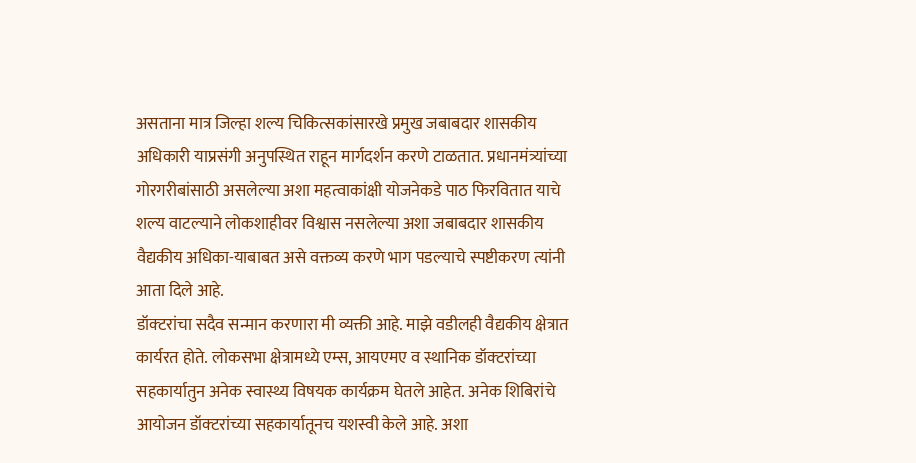असताना मात्र जिल्हा शल्य चिकित्सकांसारखे प्रमुख जबाबदार शासकीय अधिकारी याप्रसंगी अनुपस्थित राहून मार्गदर्शन करणे टाळतात. प्रधानमंत्र्यांच्या गोरगरीबांसाठी असलेल्या अशा महत्वाकांक्षी योजनेकडे पाठ फिरवितात याचे शल्य वाटल्याने लोकशाहीवर विश्वास नसलेल्या अशा जबाबदार शासकीय वैद्यकीय अधिका-याबाबत असे वक्तव्य करणे भाग पडल्याचे स्पष्टीकरण त्यांनी आता दिले आहे.
डॉक्‍टरांचा सदैव सन्मान करणारा मी व्यक्ती आहे. माझे वडीलही वैद्यकीय क्षेत्रात कार्यरत होते. लोकसभा क्षेत्रामध्ये एम्स, आयएमए व स्थानिक डॉक्‍टरांच्या सहकार्यातुन अनेक स्वास्थ्य विषयक कार्यक्रम घेतले आहेत. अनेक शिबिरांचे आयोजन डॉक्‍टरांच्या सहकार्यातूनच यशस्वी केले आहे. अशा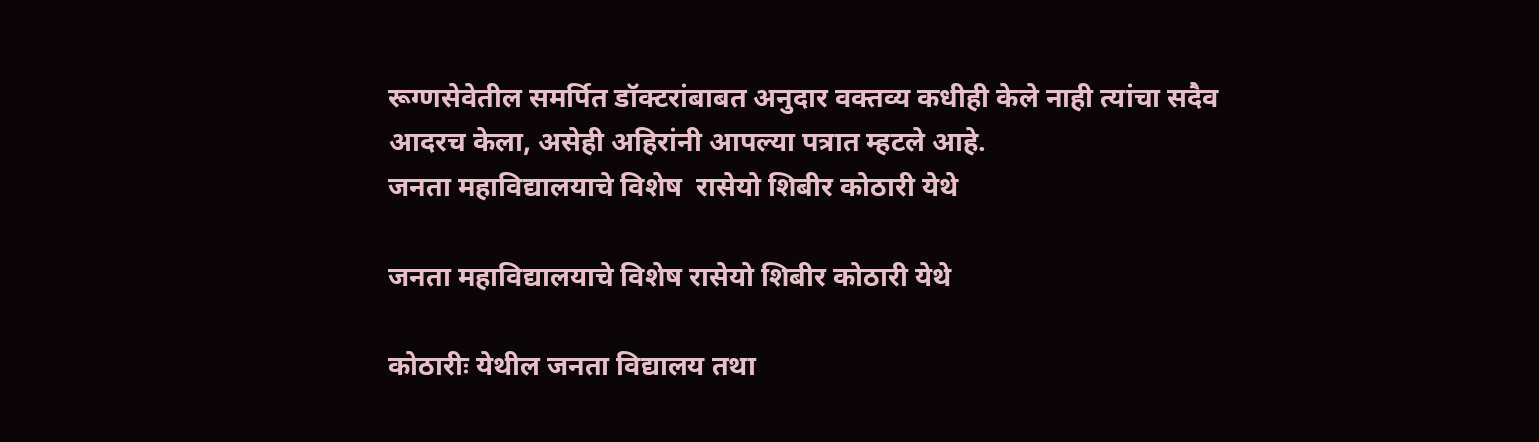रूग्णसेवेतील समर्पित डॉक्‍टरांबाबत अनुदार वक्तव्य कधीही केले नाही त्यांचा सदैव आदरच केला, असेही अहिरांनी आपल्या पत्रात म्हटले आहे.
जनता महाविद्यालयाचे विशेष  रासेयो शिबीर कोठारी येथे

जनता महाविद्यालयाचे विशेष रासेयो शिबीर कोठारी येथे

कोठारीः येथील जनता विद्यालय तथा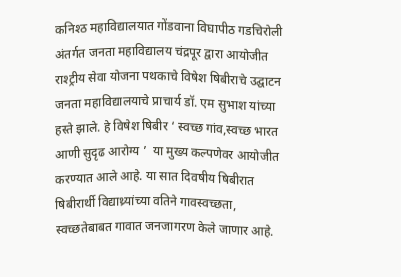कनिश्ठ महाविद्यालयात गोंडवाना विघापीठ गडचिरोली अंतर्गत जनता महाविद्यालय चंद्रपूर द्वारा आयोजीत राश्ट्रीय सेवा योजना पथकाचे विषेश षिबीराचे उद्घाटन जनता महाविद्यालयाचे प्राचार्य डॉ. एम सुभाश यांच्या हस्ते झाले. हे विषेश षिबीर ‘ स्वच्छ गांव,स्वच्छ भारत आणी सुदृढ आरोग्य ’  या मुख्य कल्पणेवर आयोजीत करण्यात आले आहे. या सात दिवषीय षिबीरात षिबीरार्थी विद्याथ्र्यांच्या वतिने गावस्वच्छता, स्वच्छतेबाबत गावात जनजागरण केले जाणार आहे.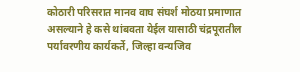कोठारी परिसरात मानव वाघ संघर्श मोठया प्रमाणात असल्याने हे कसे थांबवता येईल यासाठी चंद्रपूरातील पर्यावरणीय कार्यकर्ते, जिल्हा वन्यजिव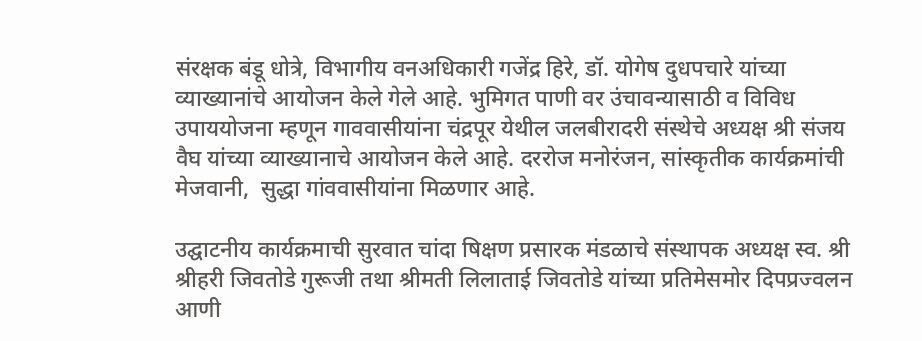संरक्षक बंडू धोत्रे, विभागीय वनअधिकारी गजेंद्र हिरे, डॉ. योगेष दुधपचारे यांच्या व्याख्यानांचे आयोजन केले गेले आहे. भुमिगत पाणी वर उंचावन्यासाठी व विविध उपाययोजना म्हणून गाववासीयांना चंद्रपूर येथील जलबीरादरी संस्थेचे अध्यक्ष श्री संजय वैघ यांच्या व्याख्यानाचे आयोजन केले आहे. दररोज मनोरंजन, सांस्कृतीक कार्यक्रमांची मेजवानी,  सुद्धा गांववासीयांना मिळणार आहे.

उद्घाटनीय कार्यक्रमाची सुरवात चांदा षिक्षण प्रसारक मंडळाचे संस्थापक अध्यक्ष स्व. श्री श्रीहरी जिवतोडे गुरूजी तथा श्रीमती लिलाताई जिवतोडे यांच्या प्रतिमेसमोर दिपप्रज्वलन आणी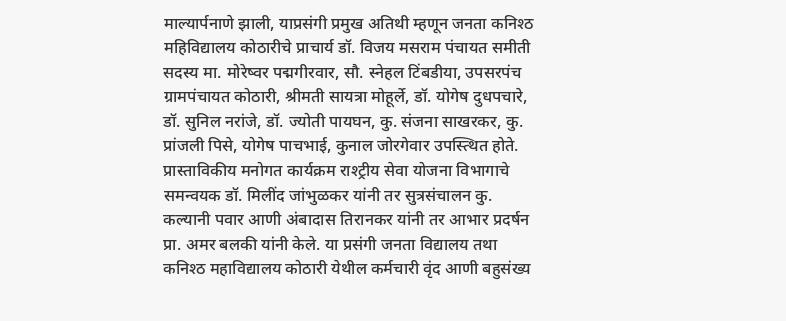माल्यार्पनाणे झाली, याप्रसंगी प्रमुख अतिथी म्हणून जनता कनिश्ठ महिविद्यालय कोठारीचे प्राचार्य डॉ. विजय मसराम पंचायत समीती सदस्य मा. मोरेष्वर पद्मगीरवार, सौ. स्नेहल टिंबडीया, उपसरपंच ग्रामपंचायत कोठारी, श्रीमती सायत्रा मोहूर्ले, डॉ. योगेष दुधपचारे, डॉ. सुनिल नरांजे, डॉ. ज्योती पायघन, कु. संजना साखरकर, कु. प्रांजली पिसे, योगेष पाचभाई, कुनाल जोरगेवार उपस्त्थित होते. प्रास्ताविकीय मनोगत कार्यक्रम राश्ट्रीय सेवा योजना विभागाचे समन्वयक डॉ. मिलींद जांभुळकर यांनी तर सुत्रसंचालन कु. कल्यानी पवार आणी अंबादास तिरानकर यांनी तर आभार प्रदर्षन प्रा. अमर बलकी यांनी केले. या प्रसंगी जनता विद्यालय तथा कनिश्ठ महाविद्यालय कोठारी येथील कर्मचारी वृंद आणी बहुसंख्य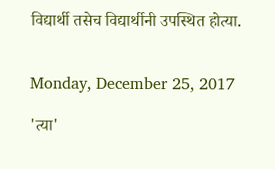विद्यार्थी तसेच विद्यार्थीनी उपस्थित होत्या.


Monday, December 25, 2017

'त्या'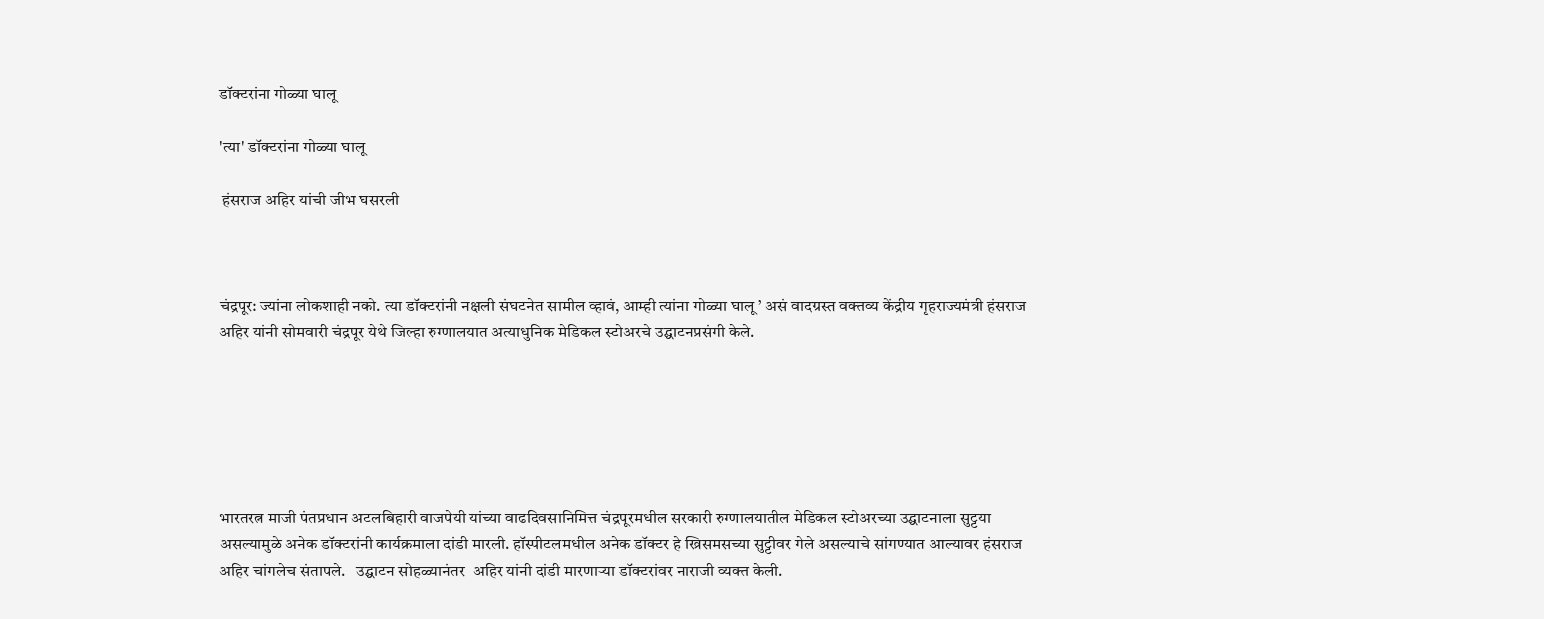डॉक्टरांना गोळ्या घालू

'त्या' डॉक्टरांना गोळ्या घालू

 हंसराज अहिर यांची जीभ घसरली



चंद्रपूर: ज्यांना लोकशाही नको. त्या डॉक्टरांनी नक्षली संघटनेत सामील व्हावं, आम्ही त्यांना गोळ्या घालू ’ असं वादग्रस्त वक्तव्य केंद्रीय गृहराज्यमंत्री हंसराज अहिर यांनी सोमवारी चंद्रपूर येथे जिल्हा रुग्णालयात अत्याधुनिक मेडिकल स्टोअरचे उद्घाटनप्रसंगी केले.






भारतरत्न माजी पंतप्रधान अटलबिहारी वाजपेयी यांच्या वाढदिवसानिमित्त चंद्रपूरमधील सरकारी रुग्णालयातील मेडिकल स्टोअरच्या उद्घाटनाला सुट्टया असल्यामुळे अनेक डॉक्टरांनी कार्यक्रमाला दांडी मारली. हॉस्पीटलमधील अनेक डॉक्टर हे ख्रिसमसच्या सुट्टीवर गेले असल्याचे सांगण्यात आल्यावर हंसराज अहिर चांगलेच संतापले.   उद्घाटन सोहळ्यानंतर  अहिर यांनी दांडी मारणाऱ्या डॉक्टरांवर नाराजी व्यक्त केली.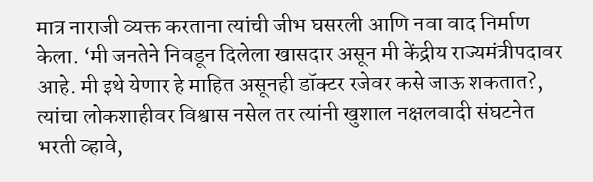मात्र नाराजी व्यक्त करताना त्यांची जीभ घसरली आणि नवा वाद निर्माण केला. ‘मी जनतेने निवडून दिलेला खासदार असून मी केंद्रीय राज्यमंत्रीपदावर आहे. मी इथे येणार हे माहित असूनही डॉक्टर रजेवर कसे जाऊ शकतात?, त्यांचा लोकशाहीवर विश्वास नसेल तर त्यांनी खुशाल नक्षलवादी संघटनेत भरती व्हावे,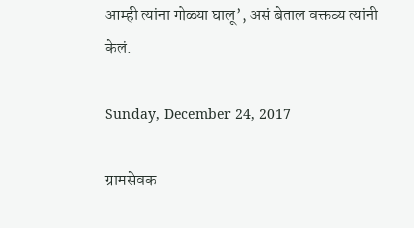आम्ही त्यांना गोळ्या घालू’, असं बेताल वक्तव्य त्यांनी केलं.

Sunday, December 24, 2017

ग्रामसेवक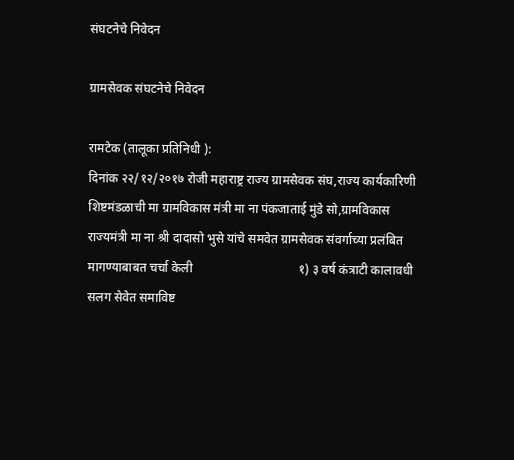संघटनेचे निवेदन

ग्रामसेवक संघटनेचे निवेदन

रामटेक (तालूका प्रतिनिधी ):
दिनांक २२/१२/२०१७ रोजी महाराष्ट्र राज्य ग्रामसेवक संघ,राज्य कार्यकारिणी शिष्टमंडळाची मा ग्रामविकास मंत्री मा ना पंकजाताई मुंडे सो,ग्रामविकास राज्यमंत्री मा ना श्री दादासो भुसे यांचे समवेत ग्रामसेवक संवर्गाच्या प्रलंबित मागण्याबाबत चर्चा केली                                  १) ३ वर्ष कंत्राटी कालावधी सलग सेवेत समाविष्ट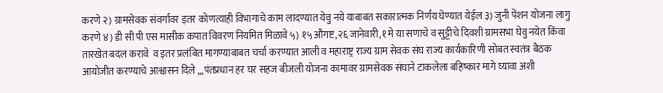करणे २) ग्रामसेवक संवर्गावर इतर कोणत्याही विभागाचे काम लादण्यात येवु नये याबाबत सकारात्मक निर्णय घेण्यात येईल ३) जुनी पेंशन योजना लागु करणे ४) डी सी पी एस मासीक कपात विवरण नियमित मिळावे ५) १५ औगष्ट,२६ जानेवारी,१ मे या सणाचे व सुट्टीचे दिवशी ग्रामसभा घेवु नयेत किंवा तारखेत बदल करावे  व इतर प्रलंबित मागण्याबाबत चर्चा करण्यात आली व महाराष्ट्र राज्य ग्राम सेवक संघ राज्य कार्यकारिणी सोबत स्वतंत्र बैठक आयोजीत करण्याचे आश्वासन दिले ,,,पंतप्रधान हर घर सहज बीजली योजना कामावर ग्रामसेवक संघाने टाकलेला बहिष्कार मागे घ्यावा अशी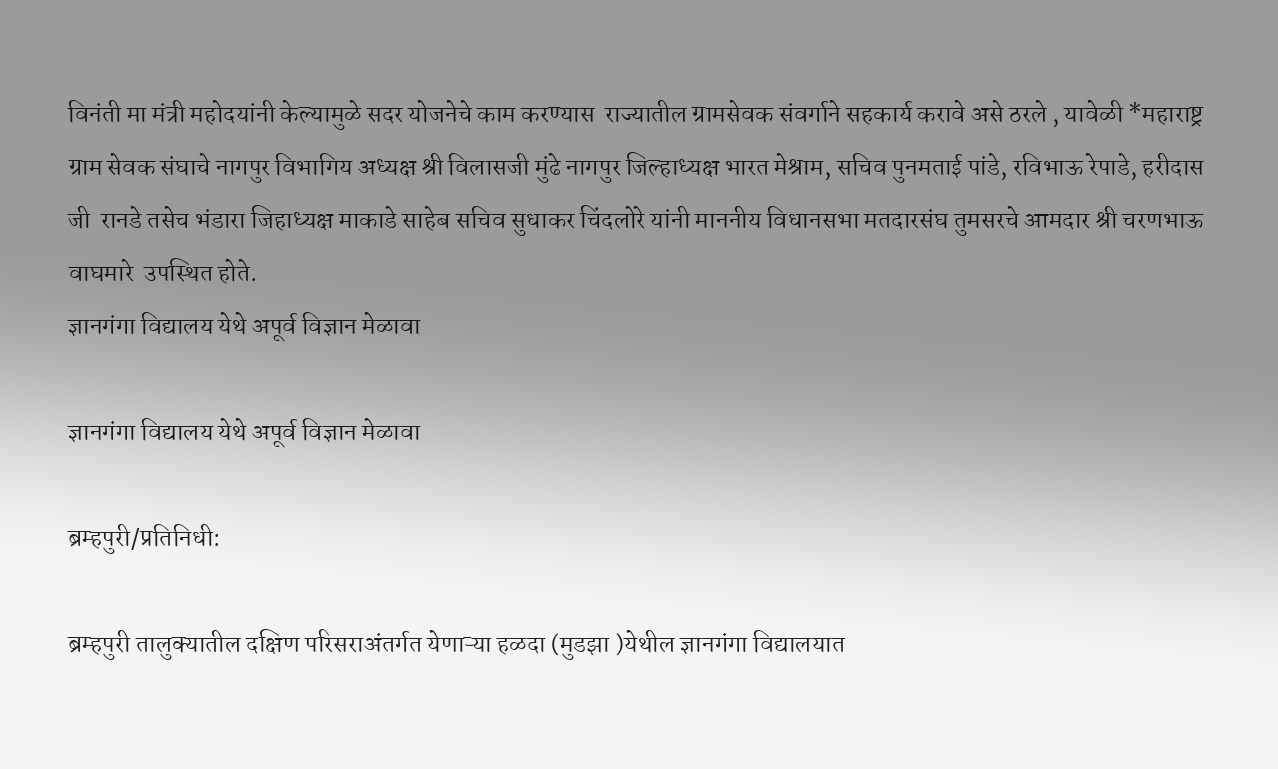विनंती मा मंत्री महोदयांनी केल्यामुळे सदर योजनेचे काम करण्यास  राज्यातील ग्रामसेवक संवर्गाने सहकार्य करावे असे ठरले , यावेळी *महाराष्ट्र ग्राम सेवक संघाचे नागपुर विभागिय अध्यक्ष श्री विलासजी मुंढे नागपुर जिल्हाध्यक्ष भारत मेश्राम, सचिव पुनमताई पांडे, रविभाऊ रेपाडे, हरीदास जी  रानडे तसेच भंडारा जिहाध्यक्ष माकाडे साहेब सचिव सुधाकर चिंदलोरे यांनी माननीय विधानसभा मतदारसंघ तुमसरचे आमदार श्री चरणभाऊ वाघमारे  उपस्थित होते.
ज्ञानगंगा विद्यालय येथे अपूर्व विज्ञान मेळावा

ज्ञानगंगा विद्यालय येथे अपूर्व विज्ञान मेळावा

ब्रम्हपुरी/प्रतिनिधी:

ब्रम्हपुरी तालुक्यातील दक्षिण परिसराअंतर्गत येणाऱ्या हळदा (मुडझा )येथील ज्ञानगंगा विद्यालयात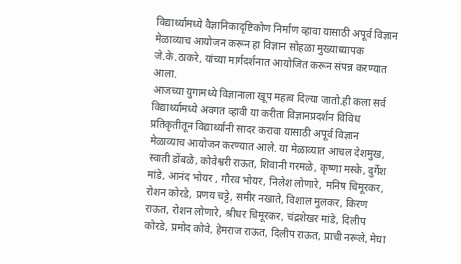विद्यार्थ्यामध्ये वैज्ञानिकादृष्टिकोण निर्माण व्हावा यासाठी अपूर्व विज्ञान मेळाव्याच आयोजन करून हा विज्ञान सोहळा मुख्याध्यापक जे.के.ठाकरे, यांच्या मार्गदर्शनात आयोजित करून संपन्न करण्यात आला.
आजच्या युगामध्ये विज्ञानाला खूप महत्व दिल्या जातो.ही कला सर्व विद्यार्थ्यामध्ये अवगत व्हावी या करीता विज्ञानप्रदर्शन विविध प्रतिकृतीतून विद्यार्थ्यानी सादर करावा यासाठी अपूर्व विज्ञान मेळाव्याच आयोजन करण्यात आले. या मेळाव्यात आचल देशमुख, स्वाती डोंबळे, कोवेश्वरी राऊत, शिवानी गरमळे, कृष्णा मस्के, दुर्गेश मांडे, आनंद भोयर , गौरव भोयर, निलेश लोणारे, मनिष चिमूरकर, रोशन कोरडे, प्रणय चट्टे, समीर नखाते, विशाल मुलकर, किरण राऊत, रोशन लोणारे, श्रीधर चिमूरकर, चंद्रशेखर मांडे, दिलीप कोरडे, प्रमोद कोवे, हेमराज राऊत, दिलीप राऊत, प्राची नरूले, मेघा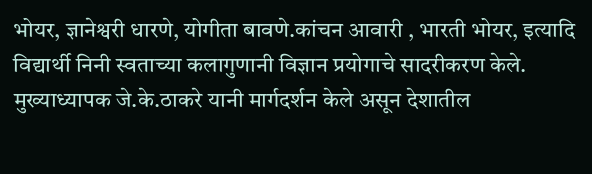भोयर, ज्ञानेश्वरी धारणे, योगीता बावणे.कांचन आवारी , भारती भोयर, इत्यादि विद्यार्थी निनी स्वताच्या कलागुणानी विज्ञान प्रयोगाचे सादरीकरण केले.
मुख्याध्यापक जे.के.ठाकरे यानी मार्गदर्शन केले असून देशातील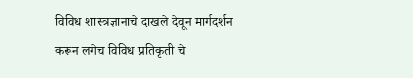विविध शास्त्रज्ञानाचे दाखले देवून मार्गदर्शन करून लगेच विविध प्रतिकृती चे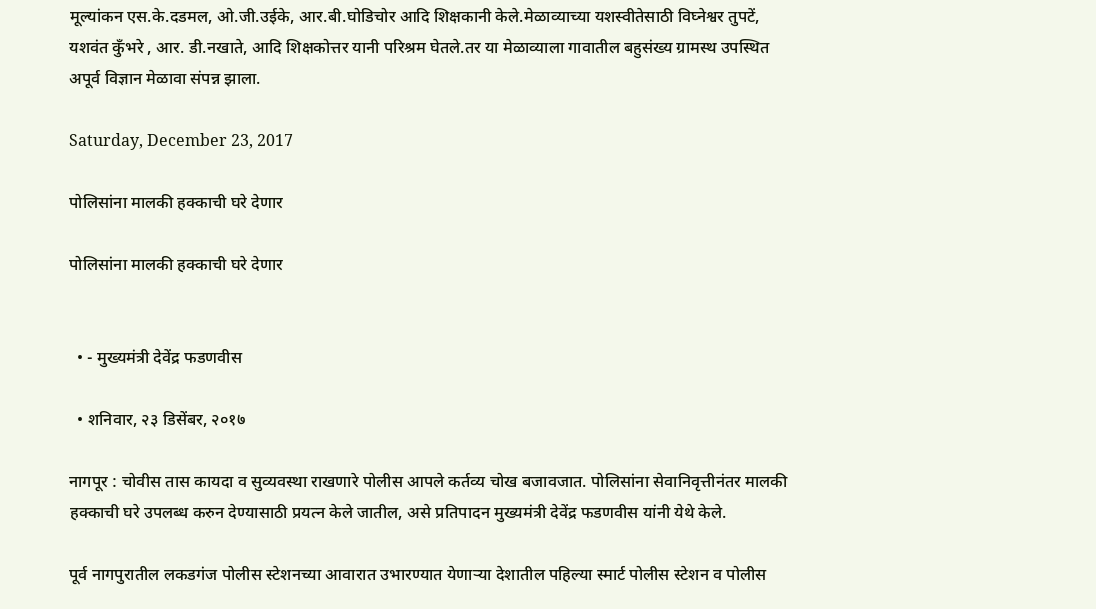मूल्यांकन एस.के.दडमल, ओ.जी.उईके, आर.बी.घोडिचोर आदि शिक्षकानी केले.मेळाव्याच्या यशस्वीतेसाठी विघ्नेश्वर तुपटें, यशवंत कुँभरे , आर. डी.नखाते, आदि शिक्षकोत्तर यानी परिश्रम घेतले.तर या मेळाव्याला गावातील बहुसंख्य ग्रामस्थ उपस्थित अपूर्व विज्ञान मेळावा संपन्न झाला.

Saturday, December 23, 2017

पोलिसांना मालकी हक्काची घरे देणार

पोलिसांना मालकी हक्काची घरे देणार


  • - मुख्यमंत्री देवेंद्र फडणवीस

  • शनिवार, २३ डिसेंबर, २०१७

नागपूर : चोवीस तास कायदा व सुव्यवस्था राखणारे पोलीस आपले कर्तव्य चोख बजावजात. पोलिसांना सेवानिवृत्तीनंतर मालकी हक्काची घरे उपलब्ध करुन देण्यासाठी प्रयत्न केले जातील, असे प्रतिपादन मुख्यमंत्री देवेंद्र फडणवीस यांनी येथे केले.

पूर्व नागपुरातील लकडगंज पोलीस स्टेशनच्या आवारात उभारण्यात येणाऱ्या देशातील पहिल्या स्मार्ट पोलीस स्टेशन व पोलीस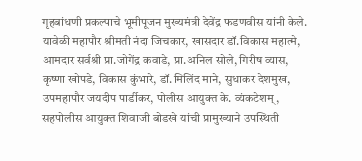गृहबांधणी प्रकल्पाचे भूमीपूजन मुख्यमंत्री देवेंद्र फडणवीस यांनी केले. यावेळी महापौर श्रीमती नंदा जिचकार, खासदार डॉ.विकास महात्मे, आमदार सर्वश्री प्रा.जोगेंद्र कवाडे, प्रा.अनिल सोले, गिरीष व्यास, कृष्णा खोपडे, विकास कुंभारे, डॉ.मिलिंद माने, सुधाकर देशमुख, उपमहापौर जयदीप पार्डीकर, पोलीस आयुक्त के. व्यंकटेशम्, सहपोलीस आयुक्त शिवाजी बोडखे यांची प्रामुख्याने उपस्थिती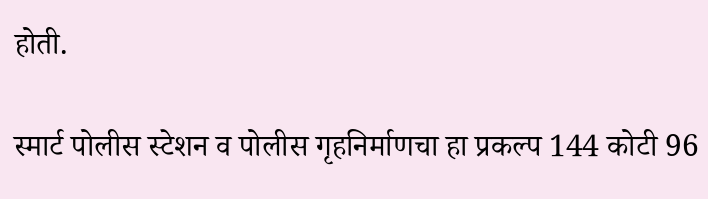होती.

स्मार्ट पोलीस स्टेशन व पोलीस गृहनिर्माणचा हा प्रकल्प 144 कोटी 96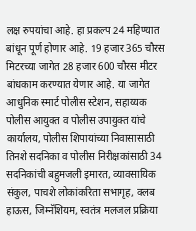लक्ष रुपयांचा आहे. हा प्रकल्प 24 महिण्यात बांधून पूर्ण होणार आहे. 19 हजार 365 चौरस मिटरच्या जागेत 28 हजार 600 चौरस मीटर बांधकाम करण्यात येणार आहे. या जागेत आधुनिक स्मार्ट पोलीस स्टेशन, सहाय्यक पोलीस आयुक्त व पोलीस उपायुक्त यांचे कार्यालय, पोलीस शिपायांच्या निवासासाठी तिनशे सदनिका व पोलीस निरीक्षकांसाठी 34 सदनिकांची बहुमजली इमारत, व्यावसायिक संकुल, पाचशे लोकांकरिता सभागृह, क्लब हाऊस, जिम्नॅशियम, स्वतंत्र मलजल प्रक्रिया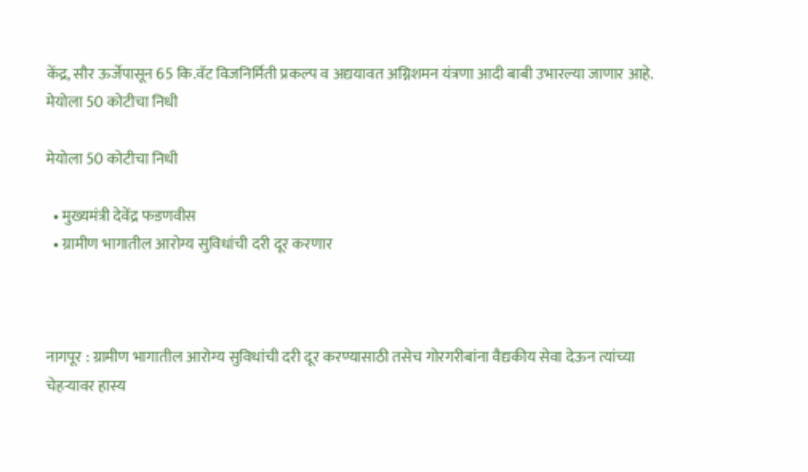केंद्र, सौर ऊर्जेपासून 65 कि.वॅट विजनिर्मिती प्रकल्प व अद्ययावत अग्निशमन यंत्रणा आदी बाबी उभारल्या जाणार आहे.
मेयोला 50 कोटीचा निधी

मेयोला 50 कोटीचा निधी

  • मुख्यमंत्री देवेंद्र फडणवीस
  • ग्रामीण भागातील आरोग्य सुविधांची दरी दूर करणार



नागपूर : ग्रामीण भागातील आरोग्य सुविधांची दरी दूर करण्यासाठी तसेच गोरगरीबांना वैद्यकीय सेवा देऊन त्यांच्या चेहऱ्यावर हास्य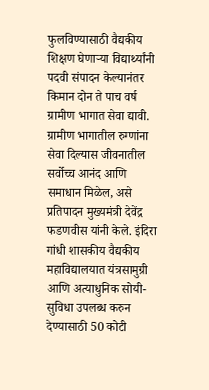फुलविण्यासाठी वैद्यकीय शिक्षण घेणाऱ्या विद्यार्थ्यांनी पदवी संपादन केल्यानंतर किमान दोन ते पाच वर्ष ग्रामीण भागात सेवा द्यावी. ग्रामीण भागातील रुग्णांना सेवा दिल्यास जीवनातील सर्वोच्च आनंद आणि समाधान मिळेल, असे प्रतिपादन मुख्यमंत्री देवेंद्र फडणवीस यांनी केले. इंदिरा गांधी शासकीय वैद्यकीय महाविद्यालयात यंत्रसामुग्री आणि अत्याधुनिक सोयी-सुविधा उपलब्ध करुन देण्यासाठी 50 कोटी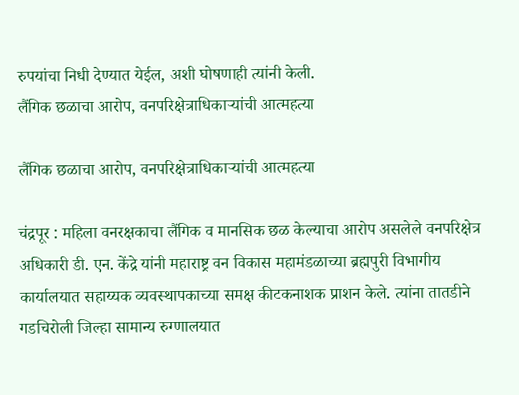रुपयांचा निधी देण्यात येईल, अशी घोषणाही त्यांनी केली.
लैंगिक छळाचा आरोप, वनपरिक्षेत्राधिकाऱ्यांची आत्महत्या

लैंगिक छळाचा आरोप, वनपरिक्षेत्राधिकाऱ्यांची आत्महत्या

चंद्रपूर : महिला वनरक्षकाचा लैंगिक व मानसिक छळ केल्याचा आरोप असलेले वनपरिक्षेत्र अधिकारी डी. एन. केंद्रे यांनी महाराष्ट्र वन विकास महामंडळाच्या ब्रह्मपुरी विभागीय कार्यालयात सहाय्यक व्यवस्थापकाच्या समक्ष कीटकनाशक प्राशन केले. त्यांना तातडीने गडचिरोली जिल्हा सामान्य रुग्णालयात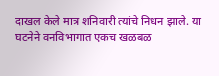दाखल केले मात्र शनिवारी त्यांचे निधन झाले. या घटनेने वनविभागात एकच खळबळ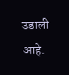उडाली आहे.